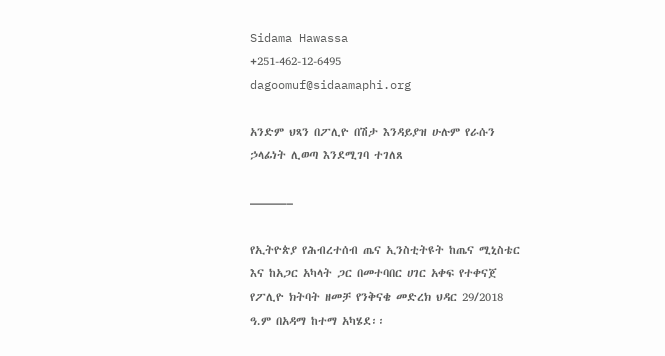Sidama Hawassa
+251-462-12-6495
dagoomuf@sidaamaphi.org

አንድም ህጻን በፖሊዮ በሽታ እንዳይያዝ ሁሉም የራሱን ኃላፊነት ሊወጣ እንደሚገባ ተገለጸ

———–

የኢትዮጵያ የሕብረተሰብ ጤና ኢንስቲትዩት ከጤና ሚኒስቴር እና ከአጋር አካላት ጋር በመተባበር ሀገር አቀፍ የተቀናጀ የፖሊዮ ክትባት ዘመቻ የንቅናቄ መድረክ ህዳር 29/2018 ዓ.ም በአዳማ ከተማ አካሄደ፡፡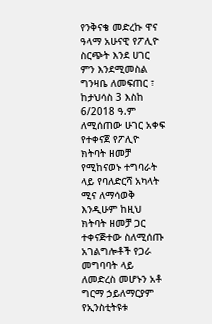የንቅናቄ መድረኩ ዋና ዓላማ አሁናዊ የፖሊዮ ስርጭት እንደ ሀገር ምን እንደሚመስል ግንዛቤ ለመፍጠር ፣ ከታህሳስ 3 እስከ 6/2018 ዓ.ም ለሚሰጠው ሁገር አቀፍ የተቀናጀ የፖሊዮ ክትባት ዘመቻ የሚከናወኑ ተግባራት ላይ የባለድርሻ አካላት ሚና ለማሳወቅ እንዲሁም ከዚህ ክትባት ዘመቻ ጋር ተቀናጅተው ስለሚሰጡ አገልግሎቶች የጋራ መግባባት ላይ ለመድረስ መሆኑን አቶ ግርማ ኃይለማርያም የኢንስቲትዩቱ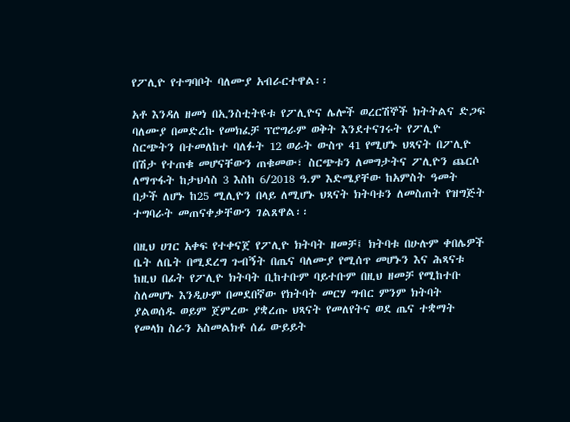የፖሊዮ የተግባቦት ባለሙያ አብራርተዋል፡፡

አቶ እንዳለ ዘመነ በኢንስቲትዩቱ የፖሊዮና ሌሎች ወረርሽኞች ክትትልና ድጋፍ ባለሙያ በመድረኩ የመክፈቻ ፕሮግራም ወቅት እንደተናገሩት የፖሊዮ ስርጭትን በተመለከተ ባለፉት 12 ወራት ውስጥ 41 የሚሆኑ ህጻናት በፖሊዮ በሽታ የተጠቁ መሆናቸውን ጠቁመው፣ ስርጭቱን ለመግታትና ፖሊዮን ጨርሶ ለማጥፋት ከታህሳስ 3 እስከ 6/2018 ዓ.ም እድሜያቸው ከአምስት ዓመት በታች ለሆኑ ከ25 ሚሊዮን በላይ ለሚሆኑ ህጻናት ክትባቱን ለመስጠት የዝግጅት ተግባራት መጠናቀቃቸውን ገልጸዋል፡፡

በዚህ ሀገር አቀፍ የተቀናጀ የፖሊዮ ክትባት ዘመቻ፤ ክትባቱ በሁሉም ቀበሌዎች ቤት ለቤት በሚደረግ ጉብኝት በጤና ባለሙያ የሚሰጥ መሆኑን እና ሕጻናቱ ከዚህ በፊት የፖሊዮ ክትባት ቢከተቡም ባይተቡም በዚህ ዘመቻ የሚከተቡ ስለመሆኑ እንዲሁም በመደበኛው የክትባት መርሃ ግብር ምንም ክትባት ያልወሰዱ ወይም ጀምረው ያቋረጡ ህጻናት የመለየትና ወደ ጤና ተቋማት የመላክ ስራን አስመልክቶ ሰፊ ውይይት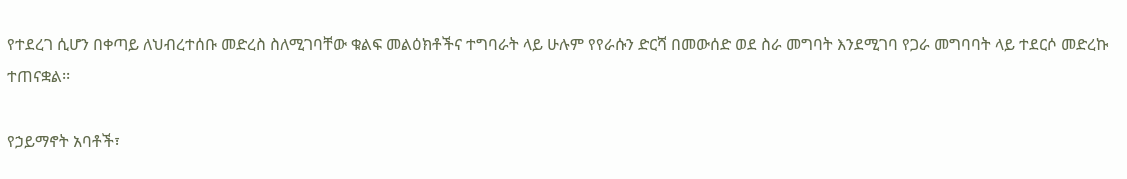የተደረገ ሲሆን በቀጣይ ለህብረተሰቡ መድረስ ስለሚገባቸው ቁልፍ መልዕክቶችና ተግባራት ላይ ሁሉም የየራሱን ድርሻ በመውሰድ ወደ ስራ መግባት እንደሚገባ የጋራ መግባባት ላይ ተደርሶ መድረኩ ተጠናቋል፡፡

የኃይማኖት አባቶች፣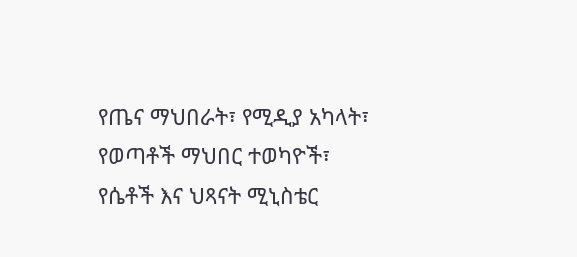የጤና ማህበራት፣ የሚዲያ አካላት፣ የወጣቶች ማህበር ተወካዮች፣ የሴቶች እና ህጻናት ሚኒስቴር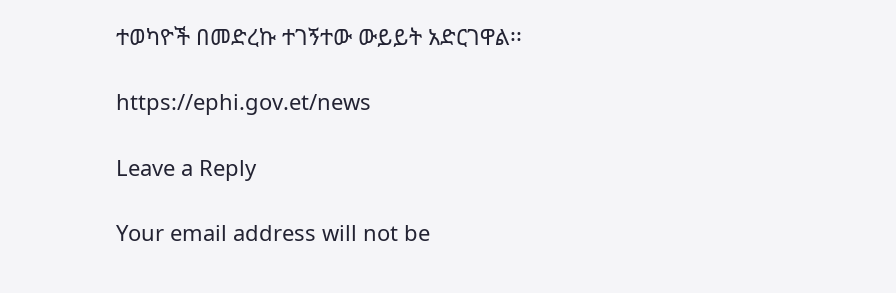ተወካዮች በመድረኩ ተገኝተው ውይይት አድርገዋል፡፡

https://ephi.gov.et/news

Leave a Reply

Your email address will not be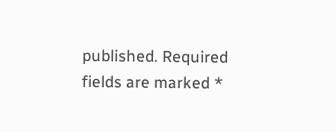published. Required fields are marked *